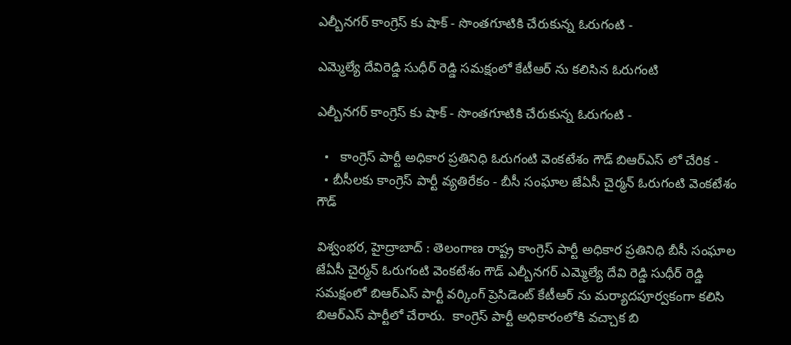ఎల్బీనగర్ కాంగ్రెస్ కు షాక్ - సొంతగూటికి చేరుకున్న ఓరుగంటి -

ఎమ్మెల్యే దేవిరెడ్డి సుధీర్ రెడ్డి సమక్షంలో కేటీఆర్ ను కలిసిన ఓరుగంటి

ఎల్బీనగర్ కాంగ్రెస్ కు షాక్ - సొంతగూటికి చేరుకున్న ఓరుగంటి -

  •   కాంగ్రెస్ పార్టీ అధికార ప్రతినిధి ఓరుగంటి వెంకటేశం గౌడ్ బిఆర్ఎస్ లో చేరిక -
  • బీసీలకు కాంగ్రెస్ పార్టీ వ్యతిరేకం - బీసీ సంఘాల జేఏసీ చైర్మన్ ఓరుగంటి వెంకటేశం గౌడ్

విశ్వంభర, హైద్రాబాద్ : తెలంగాణ రాష్ట్ర కాంగ్రెస్ పార్టీ అధికార ప్రతినిధి బీసీ సంఘాల జేఏసీ చైర్మన్ ఓరుగంటి వెంకటేశం గౌడ్ ఎల్బీనగర్ ఎమ్మెల్యే దేవి రెడ్డి సుధీర్ రెడ్డి సమక్షంలో బిఆర్ఎస్ పార్టీ వర్కింగ్ ప్రెసిడెంట్ కేటీఆర్ ను మర్యాదపూర్వకంగా కలిసి బిఆర్ఎస్ పార్టీలో చేరారు.  కాంగ్రెస్ పార్టీ అధికారంలోకి వచ్చాక బి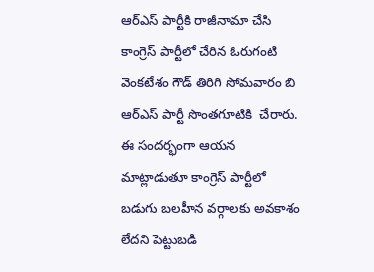ఆర్ఎస్ పార్టీకి రాజీనామా చేసి కాంగ్రెస్ పార్టీలో చేరిన ఓరుగంటి వెంకటేశం గౌడ్ తిరిగి సోమవారం బి ఆర్ఎస్ పార్టీ సొంతగూటికి  చేరారు.  ఈ సందర్భంగా ఆయన మాట్లాడుతూ కాంగ్రెస్ పార్టీలో బడుగు బలహీన వర్గాలకు అవకాశం లేదని పెట్టుబడి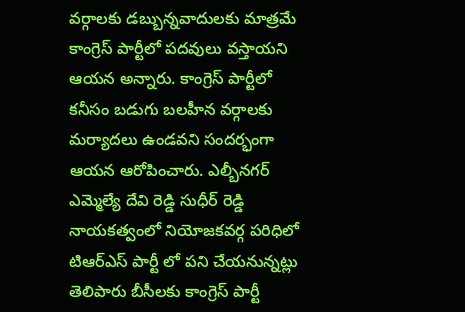వర్గాలకు డబ్బున్నవాదులకు మాత్రమే కాంగ్రెస్ పార్టీలో పదవులు వస్తాయని ఆయన అన్నారు. కాంగ్రెస్ పార్టీలో కనీసం బడుగు బలహీన వర్గాలకు మర్యాదలు ఉండవని సందర్భంగా ఆయన ఆరోపించారు. ఎల్బీనగర్ ఎమ్మెల్యే దేవి రెడ్డి సుధీర్ రెడ్డి నాయకత్వంలో నియోజకవర్గ పరిధిలో టిఆర్ఎస్ పార్టీ లో పని చేయనున్నట్లు తెలిపారు బీసీలకు కాంగ్రెస్ పార్టీ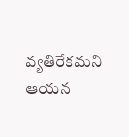వ్యతిరేకమని ఆయన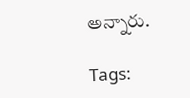అన్నారు.

Tags: